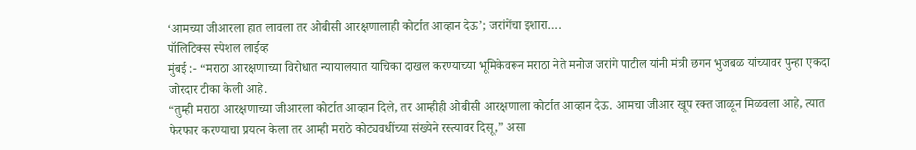‘आमच्या जीआरला हात लावला तर ओबीसी आरक्षणालाही कोर्टात आव्हान देऊ’; जरांगेंचा इशारा….
पॉलिटिक्स स्पेशल लाईव्ह
मुंबई :- “मराठा आरक्षणाच्या विरोधात न्यायालयात याचिका दाखल करण्याच्या भूमिकेवरून मराठा नेते मनोज जरांगे पाटील यांनी मंत्री छगन भुजबळ यांच्यावर पुन्हा एकदा जोरदार टीका केली आहे.
“तुम्ही मराठा आरक्षणाच्या जीआरला कोर्टात आव्हान दिले, तर आम्हीही ओबीसी आरक्षणाला कोर्टात आव्हान देऊ. आमचा जीआर खूप रक्त जाळून मिळवला आहे, त्यात फेरफार करण्याचा प्रयत्न केला तर आम्ही मराठे कोट्यवधींच्या संख्येने रस्त्यावर दिसू,” असा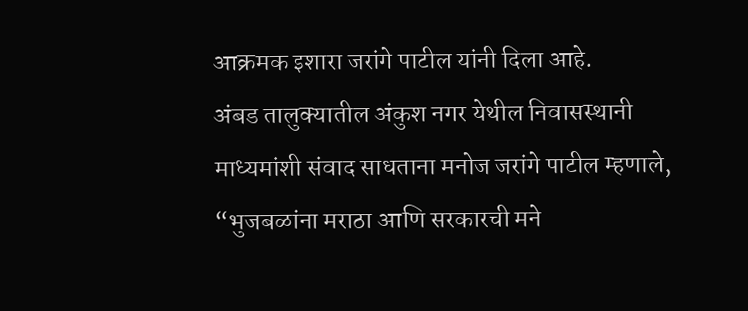आक्रमक इशारा जरांगे पाटील यांनी दिला आहे.
अंबड तालुक्यातील अंकुश नगर येथील निवासस्थानी माध्यमांशी संवाद साधताना मनोज जरांगे पाटील म्हणाले, “भुजबळांना मराठा आणि सरकारची मने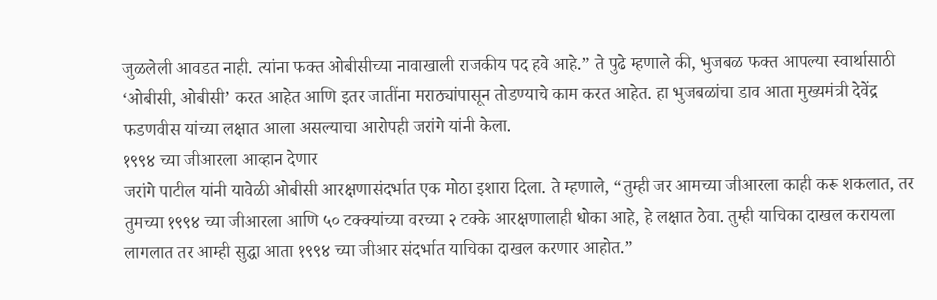जुळलेली आवडत नाही. त्यांना फक्त ओबीसीच्या नावाखाली राजकीय पद हवे आहे.” ते पुढे म्हणाले की, भुजबळ फक्त आपल्या स्वार्थासाठी ‘ओबीसी, ओबीसी’ करत आहेत आणि इतर जातींना मराठ्यांपासून तोडण्याचे काम करत आहेत. हा भुजबळांचा डाव आता मुख्यमंत्री देवेंद्र फडणवीस यांच्या लक्षात आला असल्याचा आरोपही जरांगे यांनी केला.
१९९४ च्या जीआरला आव्हान देणार
जरांगे पाटील यांनी यावेळी ओबीसी आरक्षणासंदर्भात एक मोठा इशारा दिला. ते म्हणाले, “तुम्ही जर आमच्या जीआरला काही करू शकलात, तर तुमच्या १९९४ च्या जीआरला आणि ५० टक्क्यांच्या वरच्या २ टक्के आरक्षणालाही धोका आहे, हे लक्षात ठेवा. तुम्ही याचिका दाखल करायला लागलात तर आम्ही सुद्धा आता १९९४ च्या जीआर संदर्भात याचिका दाखल करणार आहोत.”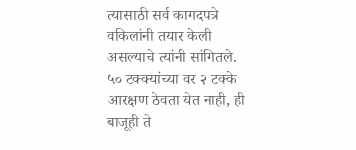त्यासाठी सर्व कागदपत्रे वकिलांनी तयार केली असल्याचे त्यांनी सांगितले. ५० टक्क्यांच्या वर २ टक्के आरक्षण ठेवता येत नाही, ही बाजूही ते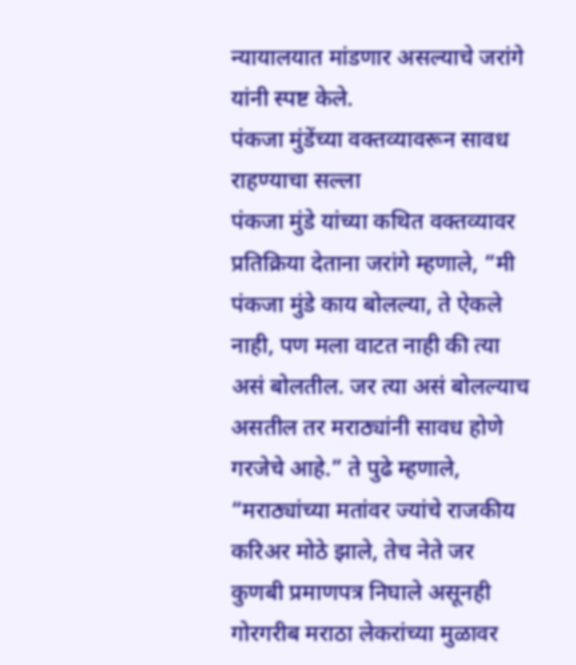न्यायालयात मांडणार असल्याचे जरांगे यांनी स्पष्ट केले.
पंकजा मुंडेंच्या वक्तव्यावरून सावध राहण्याचा सल्ला
पंकजा मुंडे यांच्या कथित वक्तव्यावर प्रतिक्रिया देताना जरांगे म्हणाले, “मी पंकजा मुंडे काय बोलल्या, ते ऐकले नाही, पण मला वाटत नाही की त्या असं बोलतील. जर त्या असं बोलल्याच असतील तर मराठ्यांनी सावध होणे गरजेचे आहे.” ते पुढे म्हणाले, “मराठ्यांच्या मतांवर ज्यांचे राजकीय करिअर मोठे झाले, तेच नेते जर कुणबी प्रमाणपत्र निघाले असूनही गोरगरीब मराठा लेकरांच्या मुळावर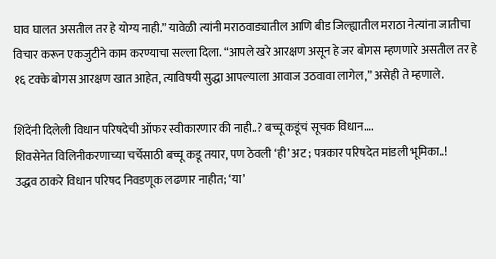घाव घालत असतील तर हे योग्य नाही.” यावेळी त्यांनी मराठवाड्यातील आणि बीड जिल्ह्यातील मराठा नेत्यांना जातीचा विचार करून एकजुटीने काम करण्याचा सल्ला दिला. “आपले खरे आरक्षण असून हे जर बोगस म्हणणारे असतील तर हे १६ टक्के बोगस आरक्षण खात आहेत, त्याविषयी सुद्धा आपल्याला आवाज उठवावा लागेल,” असेही ते म्हणाले.

शिंदेंनी दिलेली विधान परिषदेची ऑफर स्वीकारणार की नाही..? बच्चू कडूंचं सूचक विधान….
शिवसेनेत विलिनीकरणाच्या चर्चेसाठी बच्चू कडू तयार, पण ठेवली ‘ही’ अट ; पत्रकार परिषदेत मांडली भूमिका..!
उद्धव ठाकरे विधान परिषद निवडणूक लढणार नाहीत; ‘या’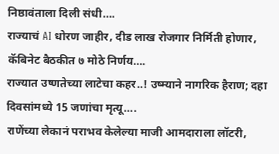निष्ठावंताला दिली संधी….
राज्याचं AI धोरण जाहीर, दीड लाख रोजगार निर्मिती होणार, कॅबिनेट बैठकीत ७ मोठे निर्णय….
राज्यात उष्णतेच्या लाटेचा कहर..! उष्म्याने नागरिक हैराण; दहा दिवसांमध्ये 15 जणांचा मृत्यू….
राणेंच्या लेकानं पराभव केलेल्या माजी आमदाराला लॉटरी,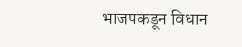भाजपकडून विधान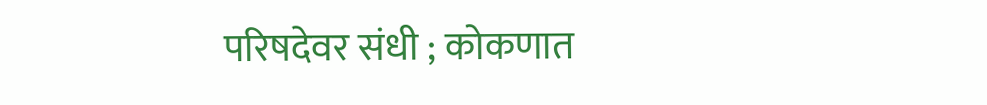परिषदेवर संधी ; कोकणात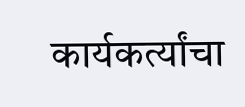कार्यकर्त्यांचा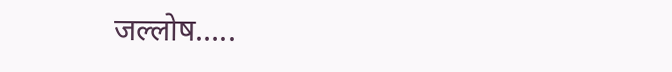जल्लोष…..